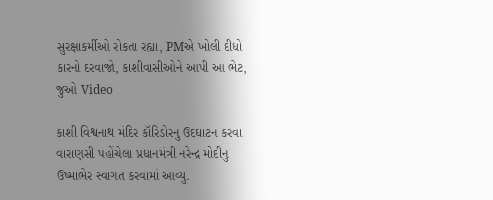સુરક્ષાકર્મીઓ રોકતા રહ્યા, PMએ ખોલી દીધો કારનો દરવાજો, કાશીવાસીઓને આપી આ ભેટ, જુઓ Video

કાશી વિશ્વનાથ મંદિર કૉરિડોરનુ ઉદઘાટન કરવા વારાણસી પહોંચેલા પ્રધાનમંત્રી નરેન્દ્ર મોદીનુ ઉષ્માભેર સ્વાગત કરવામાં આવ્યુ.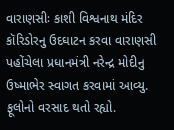વારાણસીઃ કાશી વિશ્વનાથ મંદિર કૉરિડોરનુ ઉદઘાટન કરવા વારાણસી પહોંચેલા પ્રધાનમંત્રી નરેન્દ્ર મોદીનુ ઉષ્માભેર સ્વાગત કરવામાં આવ્યુ. ફૂલોનો વરસાદ થતો રહ્યો.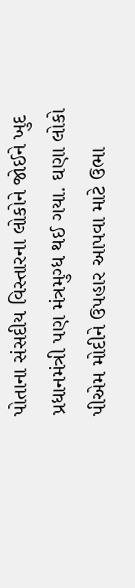પોતાના સંસદીય વિસ્તારના લોકોને જોઈને ખુદ પ્રધાનમંત્રી પણ મંત્રમુગ્ધ થઈ ગયા. ઘણા લોકો પીએમ મોદીને ઉપહાર આપવા માટે ઉભા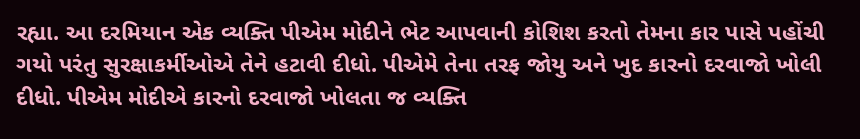રહ્યા. આ દરમિયાન એક વ્યક્તિ પીએમ મોદીને ભેટ આપવાની કોશિશ કરતો તેમના કાર પાસે પહોંચી ગયો પરંતુ સુરક્ષાકર્મીઓએ તેને હટાવી દીધો. પીએમે તેના તરફ જોયુ અને ખુદ કારનો દરવાજો ખોલી દીધો. પીએમ મોદીએ કારનો દરવાજો ખોલતા જ વ્યક્તિ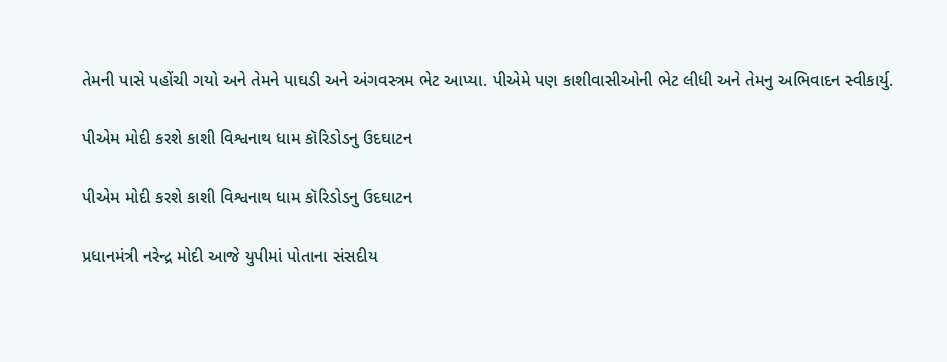તેમની પાસે પહોંચી ગયો અને તેમને પાઘડી અને અંગવસ્ત્રમ ભેટ આપ્યા. પીએમે પણ કાશીવાસીઓની ભેટ લીધી અને તેમનુ અભિવાદન સ્વીકાર્યુ.

પીએમ મોદી કરશે કાશી વિશ્વનાથ ધામ કૉરિડોડનુ ઉદઘાટન

પીએમ મોદી કરશે કાશી વિશ્વનાથ ધામ કૉરિડોડનુ ઉદઘાટન

પ્રધાનમંત્રી નરેન્દ્ર મોદી આજે યુપીમાં પોતાના સંસદીય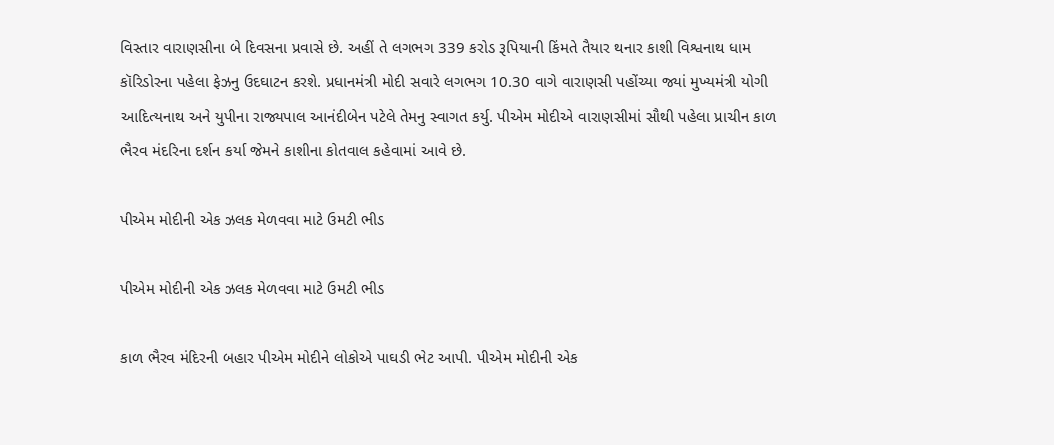વિસ્તાર વારાણસીના બે દિવસના પ્રવાસે છે. અહીં તે લગભગ 339 કરોડ રૂપિયાની કિંમતે તૈયાર થનાર કાશી વિશ્વનાથ ધામ કૉરિડોરના પહેલા ફેઝનુ ઉદઘાટન કરશે. પ્રધાનમંત્રી મોદી સવારે લગભગ 10.30 વાગે વારાણસી પહોંચ્યા જ્યાં મુખ્યમંત્રી યોગી આદિત્યનાથ અને યુપીના રાજ્યપાલ આનંદીબેન પટેલે તેમનુ સ્વાગત કર્યુ. પીએમ મોદીએ વારાણસીમાં સૌથી પહેલા પ્રાચીન કાળ ભૈરવ મંદરિના દર્શન કર્યા જેમને કાશીના કોતવાલ કહેવામાં આવે છે.

પીએમ મોદીની એક ઝલક મેળવવા માટે ઉમટી ભીડ

પીએમ મોદીની એક ઝલક મેળવવા માટે ઉમટી ભીડ

કાળ ભૈરવ મંદિરની બહાર પીએમ મોદીને લોકોએ પાઘડી ભેટ આપી. પીએમ મોદીની એક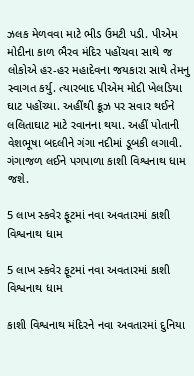ઝલક મેળવવા માટે ભીડ ઉમટી પડી. પીએમ મોદીના કાળ ભૈરવ મંદિર પહોંચવા સાથે જ લોકોએ હર-હર મહાદેવના જયકારા સાથે તેમનુ સ્વાગત કર્યુ. ત્યારબાદ પીએમ મોદી ખેલડિયા ઘાટ પહોંચ્યા. અહીંથી ક્રૂઝ પર સવાર થઈને લલિતાઘાટ માટે રવાનના થયા. અહીં પોતાની વેશભૂષા બદલીને ગંગા નદીમાં ડૂબકી લગાવી. ગંગાજળ લઈને પગપાળા કાશી વિશ્વનાથ ધામ જશે.

5 લાખ સ્કવેર ફૂટમાં નવા અવતારમાં કાશી વિશ્વનાથ ધામ

5 લાખ સ્કવેર ફૂટમાં નવા અવતારમાં કાશી વિશ્વનાથ ધામ

કાશી વિશ્વનાથ મંદિરને નવા અવતારમાં દુનિયા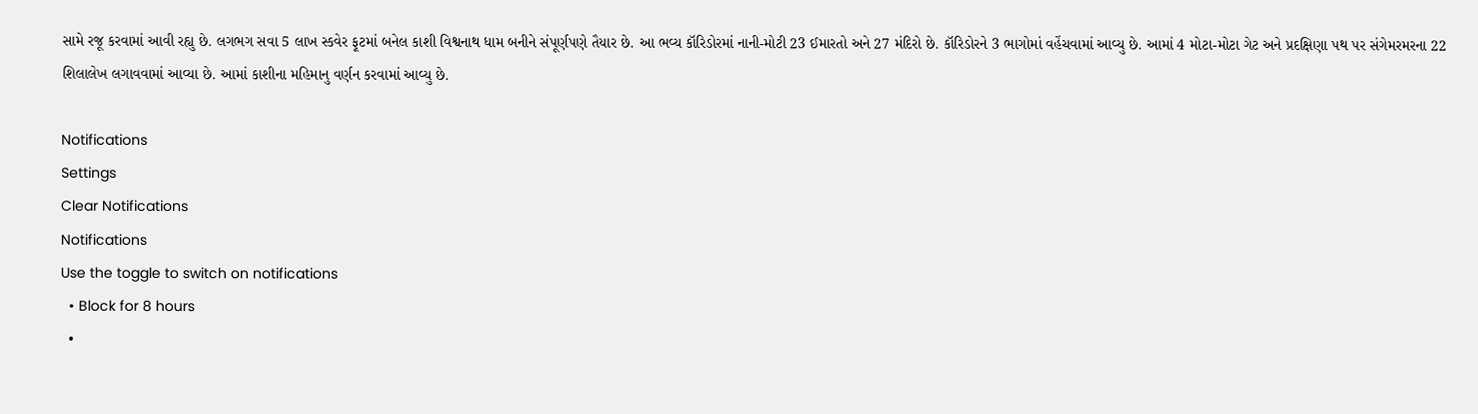સામે રજૂ કરવામાં આવી રહ્યુ છે. લગભગ સવા 5 લાખ સ્કવેર ફૂટમાં બનેલ કાશી વિશ્વનાથ ધામ બનીને સંપૂર્ણપણે તૈયાર છે. આ ભવ્ય કૉરિડોરમાં નાની-મોટી 23 ઈમારતો અને 27 મંદિરો છે. કૉરિડોરને 3 ભાગોમાં વહેંચવામાં આવ્યુ છે. આમાં 4 મોટા-મોટા ગેટ અને પ્રદક્ષિણા પથ પર સંગેમરમરના 22 શિલાલેખ લગાવવામાં આવ્યા છે. આમાં કાશીના મહિમાનુ વર્ણન કરવામાં આવ્યુ છે.

Notifications
Settings
Clear Notifications
Notifications
Use the toggle to switch on notifications
  • Block for 8 hours
  •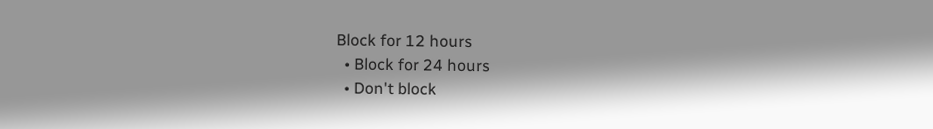Block for 12 hours
  • Block for 24 hours
  • Don't block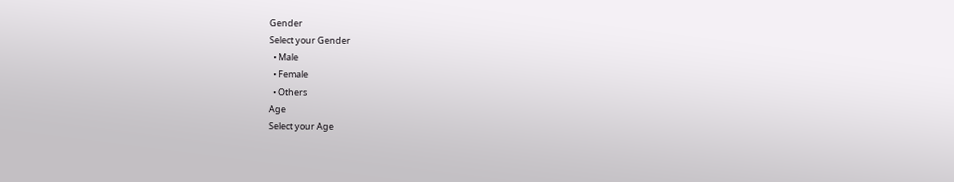Gender
Select your Gender
  • Male
  • Female
  • Others
Age
Select your Age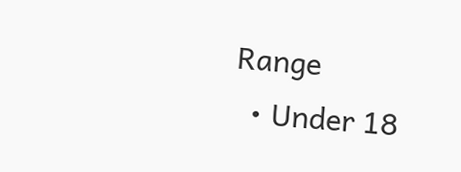Range
  • Under 18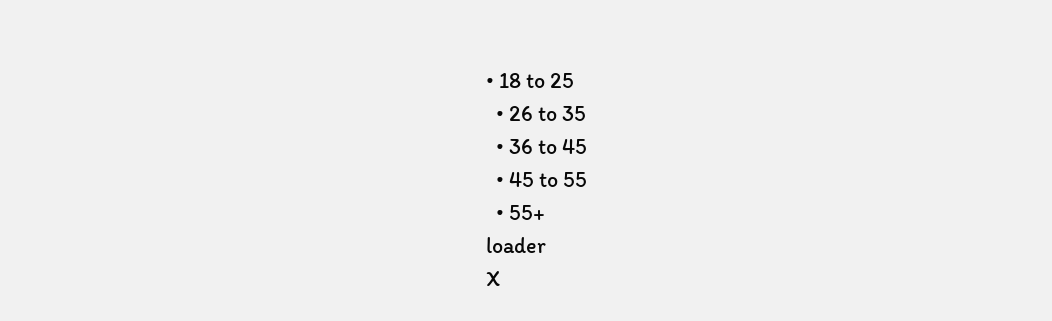• 18 to 25
  • 26 to 35
  • 36 to 45
  • 45 to 55
  • 55+
loader
X